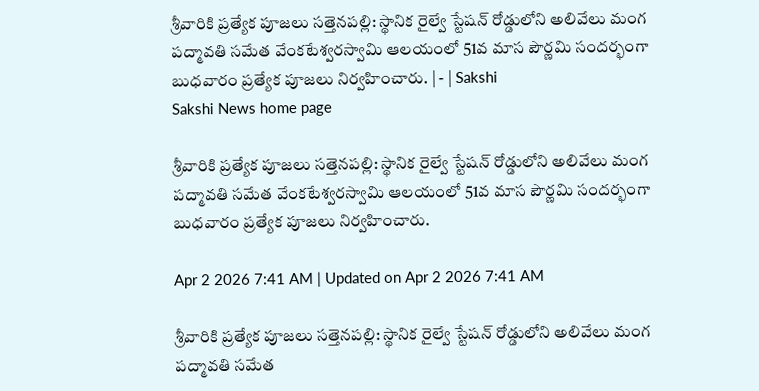శ్రీవారికి ప్రత్యేక పూజలు సత్తెనపల్లి: స్థానిక రైల్వే స్టేషన్‌ రోడ్డులోని అలివేలు మంగ పద్మావతి సమేత వేంకటేశ్వరస్వామి ఆలయంలో 51వ మాస పౌర్ణమి సందర్భంగా బుధవారం ప్రత్యేక పూజలు నిర్వహించారు. | - | Sakshi
Sakshi News home page

శ్రీవారికి ప్రత్యేక పూజలు సత్తెనపల్లి: స్థానిక రైల్వే స్టేషన్‌ రోడ్డులోని అలివేలు మంగ పద్మావతి సమేత వేంకటేశ్వరస్వామి ఆలయంలో 51వ మాస పౌర్ణమి సందర్భంగా బుధవారం ప్రత్యేక పూజలు నిర్వహించారు.

Apr 2 2026 7:41 AM | Updated on Apr 2 2026 7:41 AM

శ్రీవారికి ప్రత్యేక పూజలు సత్తెనపల్లి: స్థానిక రైల్వే స్టేషన్‌ రోడ్డులోని అలివేలు మంగ పద్మావతి సమేత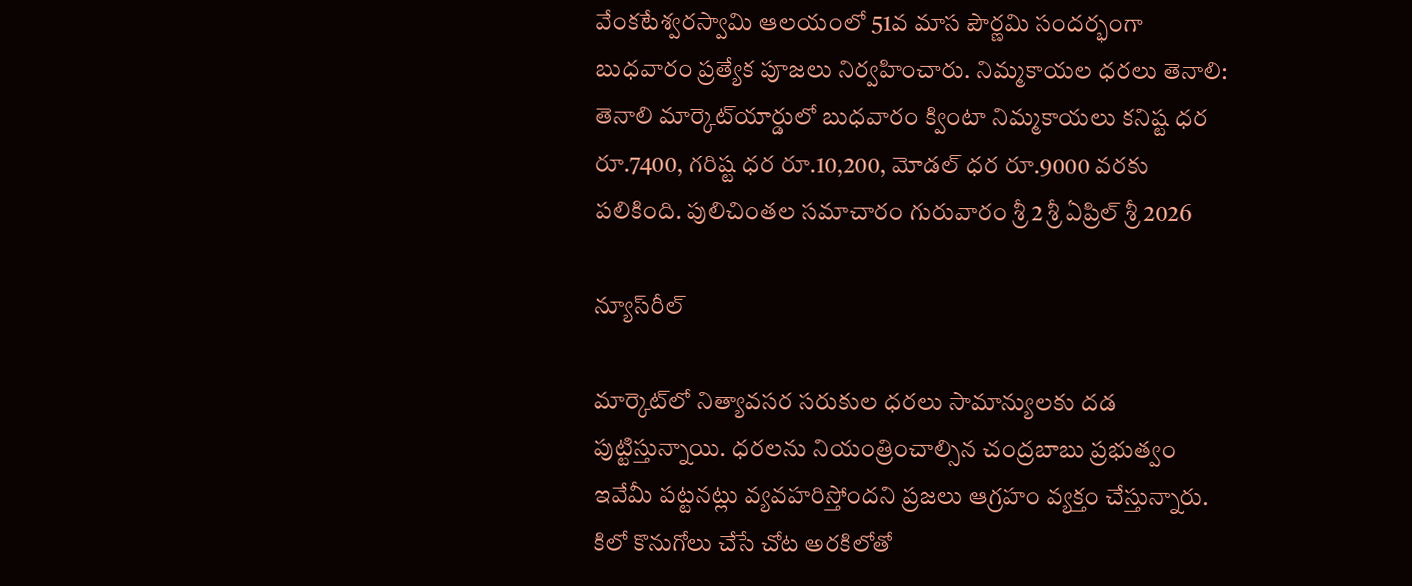వేంకటేశ్వరస్వామి ఆలయంలో 51వ మాస పౌర్ణమి సందర్భంగా బుధవారం ప్రత్యేక పూజలు నిర్వహించారు. నిమ్మకాయల ధరలు తెనాలి: తెనాలి మార్కెట్‌యార్డులో బుధవారం క్వింటా నిమ్మకాయలు కనిష్ట ధర రూ.7400, గరిష్ట ధర రూ.10,200, మోడల్‌ ధర రూ.9000 వరకు పలికింది. పులిచింతల సమాచారం గురువారం శ్రీ 2 శ్రీ ఏప్రిల్‌ శ్రీ 2026

న్యూస్‌రీల్‌

మార్కెట్‌లో నిత్యావసర సరుకుల ధరలు సామాన్యులకు దడ పుట్టిస్తున్నాయి. ధరలను నియంత్రించాల్సిన చంద్రబాబు ప్రభుత్వం ఇవేమీ పట్టనట్లు వ్యవహరిస్తోందని ప్రజలు ఆగ్రహం వ్యక్తం చేస్తున్నారు. కిలో కొనుగోలు చేసే చోట అరకిలోతో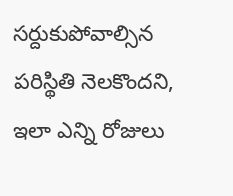సర్దుకుపోవాల్సిన పరిస్థితి నెలకొందని, ఇలా ఎన్ని రోజులు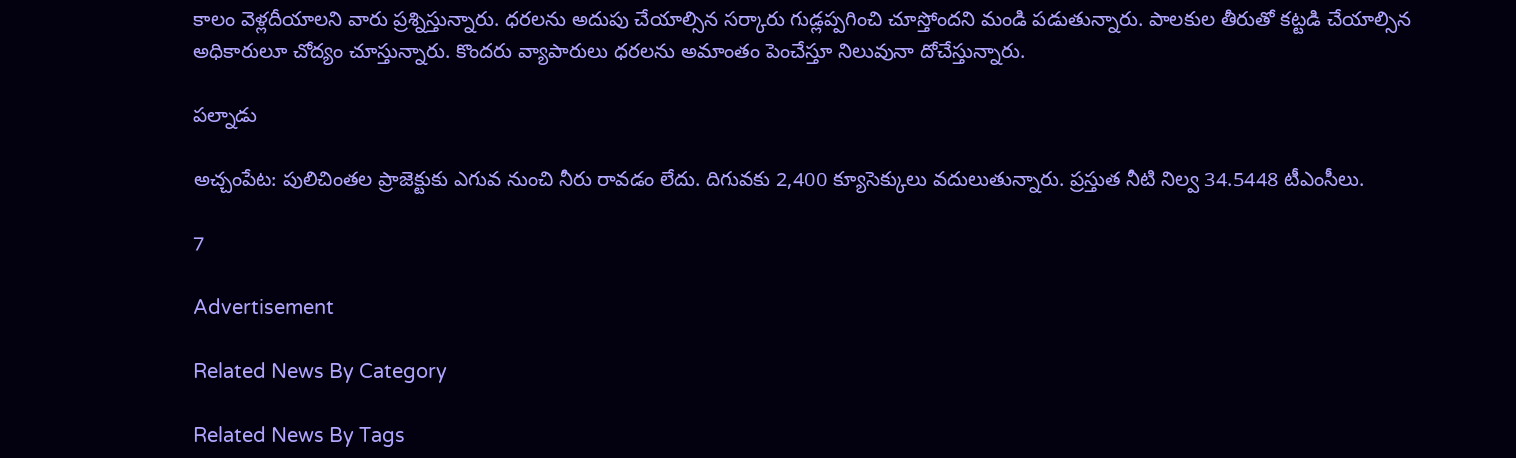కాలం వెళ్లదీయాలని వారు ప్రశ్నిస్తున్నారు. ధరలను అదుపు చేయాల్సిన సర్కారు గుడ్లప్పగించి చూస్తోందని మండి పడుతున్నారు. పాలకుల తీరుతో కట్టడి చేయాల్సిన అధికారులూ చోద్యం చూస్తున్నారు. కొందరు వ్యాపారులు ధరలను అమాంతం పెంచేస్తూ నిలువునా దోచేస్తున్నారు.

పల్నాడు

అచ్చంపేట: పులిచింతల ప్రాజెక్టుకు ఎగువ నుంచి నీరు రావడం లేదు. దిగువకు 2,400 క్యూసెక్కులు వదులుతున్నారు. ప్రస్తుత నీటి నిల్వ 34.5448 టీఎంసీలు.

7

Advertisement

Related News By Category

Related News By Tags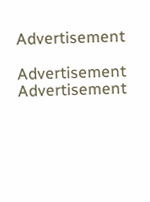Advertisement

Advertisement
Advertisement